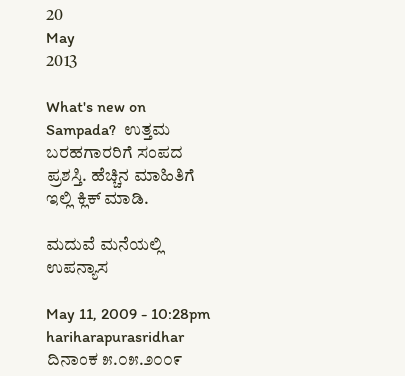20
May
2013

What's new on Sampada?  ಉತ್ತಮ ಬರಹಗಾರರಿಗೆ ಸಂಪದ ಪ್ರಶಸ್ತಿ. ಹೆಚ್ಚಿನ ಮಾಹಿತಿಗೆ ಇಲ್ಲಿ ಕ್ಲಿಕ್ ಮಾಡಿ.

ಮದುವೆ ಮನೆಯಲ್ಲಿ ಉಪನ್ಯಾಸ

May 11, 2009 - 10:28pm
hariharapurasridhar
ದಿನಾಂಕ ೫.೦೫.೨೦೦೯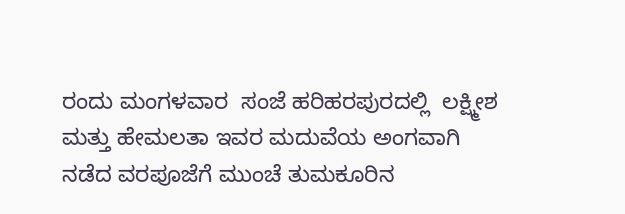ರಂದು ಮಂಗಳವಾರ  ಸಂಜೆ ಹರಿಹರಪುರದಲ್ಲಿ  ಲಕ್ಷ್ಮೀಶ ಮತ್ತು ಹೇಮಲತಾ ಇವರ ಮದುವೆಯ ಅಂಗವಾಗಿ ನಡೆದ ವರಪೂಜೆಗೆ ಮುಂಚೆ ತುಮಕೂರಿನ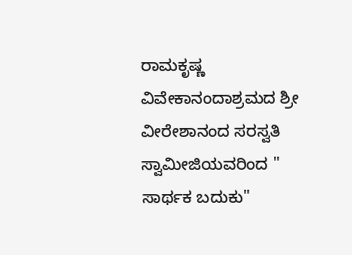ರಾಮಕೃಷ್ಣ ವಿವೇಕಾನಂದಾಶ್ರಮದ ಶ್ರೀ ವೀರೇಶಾನಂದ ಸರಸ್ವತಿ ಸ್ವಾಮೀಜಿಯವರಿಂದ " ಸಾರ್ಥಕ ಬದುಕು"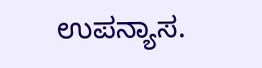ಉಪನ್ಯಾಸ.